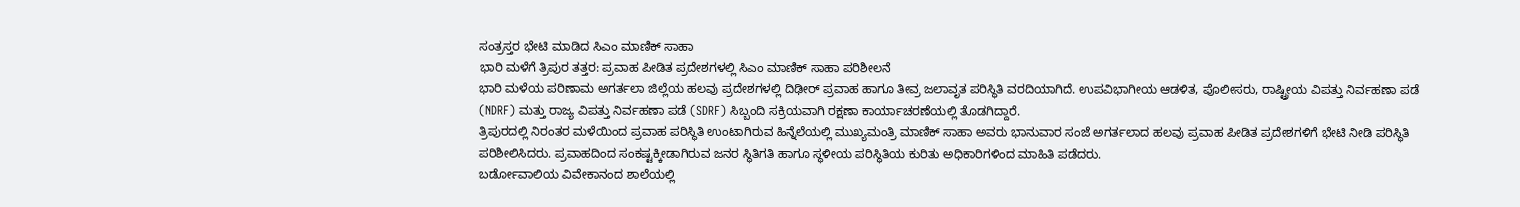ಸಂತ್ರಸ್ತರ ಭೇಟಿ ಮಾಡಿದ ಸಿಎಂ ಮಾಣಿಕ್ ಸಾಹಾ
ಭಾರಿ ಮಳೆಗೆ ತ್ರಿಪುರ ತತ್ತರ: ಪ್ರವಾಹ ಪೀಡಿತ ಪ್ರದೇಶಗಳಲ್ಲಿ ಸಿಎಂ ಮಾಣಿಕ್ ಸಾಹಾ ಪರಿಶೀಲನೆ
ಭಾರಿ ಮಳೆಯ ಪರಿಣಾಮ ಅಗರ್ತಲಾ ಜಿಲ್ಲೆಯ ಹಲವು ಪ್ರದೇಶಗಳಲ್ಲಿ ದಿಢೀರ್ ಪ್ರವಾಹ ಹಾಗೂ ತೀವ್ರ ಜಲಾವೃತ ಪರಿಸ್ಥಿತಿ ವರದಿಯಾಗಿದೆ. ಉಪವಿಭಾಗೀಯ ಆಡಳಿತ, ಪೊಲೀಸರು, ರಾಷ್ಟ್ರೀಯ ವಿಪತ್ತು ನಿರ್ವಹಣಾ ಪಡೆ (NDRF) ಮತ್ತು ರಾಜ್ಯ ವಿಪತ್ತು ನಿರ್ವಹಣಾ ಪಡೆ (SDRF) ಸಿಬ್ಬಂದಿ ಸಕ್ರಿಯವಾಗಿ ರಕ್ಷಣಾ ಕಾರ್ಯಾಚರಣೆಯಲ್ಲಿ ತೊಡಗಿದ್ದಾರೆ.
ತ್ರಿಪುರದಲ್ಲಿ ನಿರಂತರ ಮಳೆಯಿಂದ ಪ್ರವಾಹ ಪರಿಸ್ಥಿತಿ ಉಂಟಾಗಿರುವ ಹಿನ್ನೆಲೆಯಲ್ಲಿ ಮುಖ್ಯಮಂತ್ರಿ ಮಾಣಿಕ್ ಸಾಹಾ ಅವರು ಭಾನುವಾರ ಸಂಜೆ ಅಗರ್ತಲಾದ ಹಲವು ಪ್ರವಾಹ ಪೀಡಿತ ಪ್ರದೇಶಗಳಿಗೆ ಭೇಟಿ ನೀಡಿ ಪರಿಸ್ಥಿತಿ ಪರಿಶೀಲಿಸಿದರು. ಪ್ರವಾಹದಿಂದ ಸಂಕಷ್ಟಕ್ಕೀಡಾಗಿರುವ ಜನರ ಸ್ಥಿತಿಗತಿ ಹಾಗೂ ಸ್ಥಳೀಯ ಪರಿಸ್ಥಿತಿಯ ಕುರಿತು ಅಧಿಕಾರಿಗಳಿಂದ ಮಾಹಿತಿ ಪಡೆದರು.
ಬರ್ಡೋವಾಲಿಯ ವಿವೇಕಾನಂದ ಶಾಲೆಯಲ್ಲಿ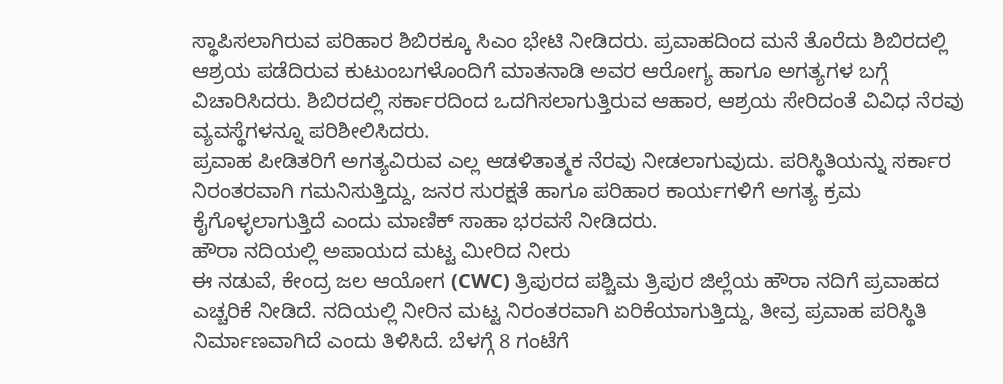ಸ್ಥಾಪಿಸಲಾಗಿರುವ ಪರಿಹಾರ ಶಿಬಿರಕ್ಕೂ ಸಿಎಂ ಭೇಟಿ ನೀಡಿದರು. ಪ್ರವಾಹದಿಂದ ಮನೆ ತೊರೆದು ಶಿಬಿರದಲ್ಲಿ ಆಶ್ರಯ ಪಡೆದಿರುವ ಕುಟುಂಬಗಳೊಂದಿಗೆ ಮಾತನಾಡಿ ಅವರ ಆರೋಗ್ಯ ಹಾಗೂ ಅಗತ್ಯಗಳ ಬಗ್ಗೆ ವಿಚಾರಿಸಿದರು. ಶಿಬಿರದಲ್ಲಿ ಸರ್ಕಾರದಿಂದ ಒದಗಿಸಲಾಗುತ್ತಿರುವ ಆಹಾರ, ಆಶ್ರಯ ಸೇರಿದಂತೆ ವಿವಿಧ ನೆರವು ವ್ಯವಸ್ಥೆಗಳನ್ನೂ ಪರಿಶೀಲಿಸಿದರು.
ಪ್ರವಾಹ ಪೀಡಿತರಿಗೆ ಅಗತ್ಯವಿರುವ ಎಲ್ಲ ಆಡಳಿತಾತ್ಮಕ ನೆರವು ನೀಡಲಾಗುವುದು. ಪರಿಸ್ಥಿತಿಯನ್ನು ಸರ್ಕಾರ ನಿರಂತರವಾಗಿ ಗಮನಿಸುತ್ತಿದ್ದು, ಜನರ ಸುರಕ್ಷತೆ ಹಾಗೂ ಪರಿಹಾರ ಕಾರ್ಯಗಳಿಗೆ ಅಗತ್ಯ ಕ್ರಮ ಕೈಗೊಳ್ಳಲಾಗುತ್ತಿದೆ ಎಂದು ಮಾಣಿಕ್ ಸಾಹಾ ಭರವಸೆ ನೀಡಿದರು.
ಹೌರಾ ನದಿಯಲ್ಲಿ ಅಪಾಯದ ಮಟ್ಟ ಮೀರಿದ ನೀರು
ಈ ನಡುವೆ, ಕೇಂದ್ರ ಜಲ ಆಯೋಗ (CWC) ತ್ರಿಪುರದ ಪಶ್ಚಿಮ ತ್ರಿಪುರ ಜಿಲ್ಲೆಯ ಹೌರಾ ನದಿಗೆ ಪ್ರವಾಹದ ಎಚ್ಚರಿಕೆ ನೀಡಿದೆ. ನದಿಯಲ್ಲಿ ನೀರಿನ ಮಟ್ಟ ನಿರಂತರವಾಗಿ ಏರಿಕೆಯಾಗುತ್ತಿದ್ದು, ತೀವ್ರ ಪ್ರವಾಹ ಪರಿಸ್ಥಿತಿ ನಿರ್ಮಾಣವಾಗಿದೆ ಎಂದು ತಿಳಿಸಿದೆ. ಬೆಳಗ್ಗೆ 8 ಗಂಟೆಗೆ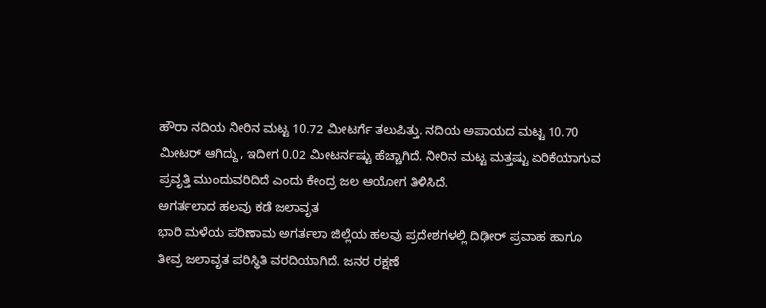ಹೌರಾ ನದಿಯ ನೀರಿನ ಮಟ್ಟ 10.72 ಮೀಟರ್ಗೆ ತಲುಪಿತ್ತು. ನದಿಯ ಅಪಾಯದ ಮಟ್ಟ 10.70 ಮೀಟರ್ ಆಗಿದ್ದು, ಇದೀಗ 0.02 ಮೀಟರ್ನಷ್ಟು ಹೆಚ್ಚಾಗಿದೆ. ನೀರಿನ ಮಟ್ಟ ಮತ್ತಷ್ಟು ಏರಿಕೆಯಾಗುವ ಪ್ರವೃತ್ತಿ ಮುಂದುವರಿದಿದೆ ಎಂದು ಕೇಂದ್ರ ಜಲ ಆಯೋಗ ತಿಳಿಸಿದೆ.
ಅಗರ್ತಲಾದ ಹಲವು ಕಡೆ ಜಲಾವೃತ
ಭಾರಿ ಮಳೆಯ ಪರಿಣಾಮ ಅಗರ್ತಲಾ ಜಿಲ್ಲೆಯ ಹಲವು ಪ್ರದೇಶಗಳಲ್ಲಿ ದಿಢೀರ್ ಪ್ರವಾಹ ಹಾಗೂ ತೀವ್ರ ಜಲಾವೃತ ಪರಿಸ್ಥಿತಿ ವರದಿಯಾಗಿದೆ. ಜನರ ರಕ್ಷಣೆ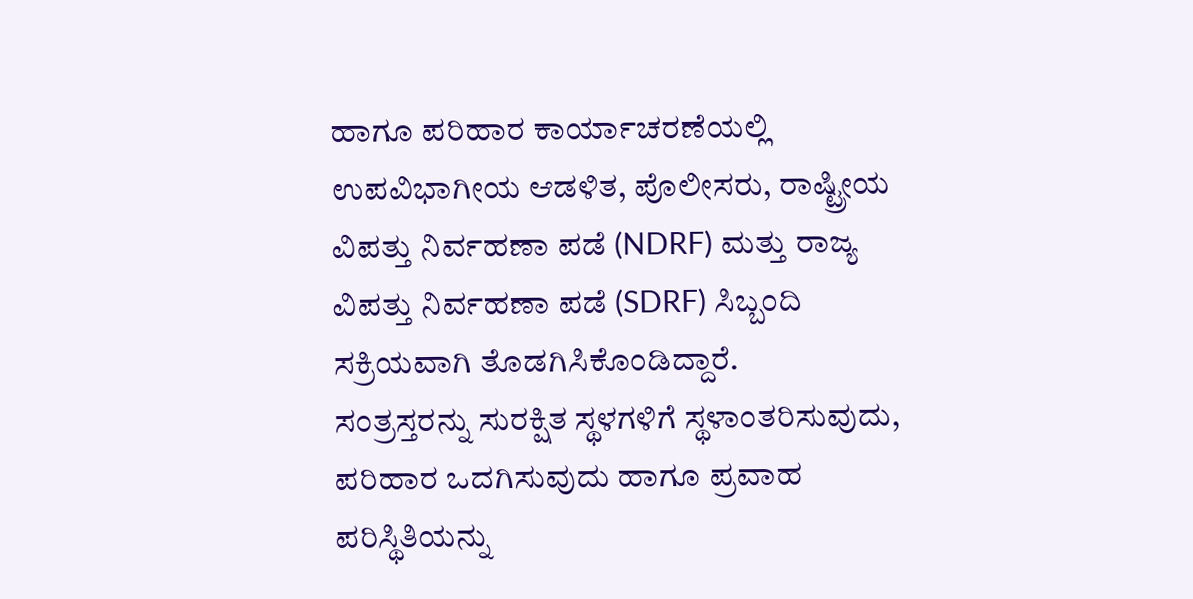ಹಾಗೂ ಪರಿಹಾರ ಕಾರ್ಯಾಚರಣೆಯಲ್ಲಿ ಉಪವಿಭಾಗೀಯ ಆಡಳಿತ, ಪೊಲೀಸರು, ರಾಷ್ಟ್ರೀಯ ವಿಪತ್ತು ನಿರ್ವಹಣಾ ಪಡೆ (NDRF) ಮತ್ತು ರಾಜ್ಯ ವಿಪತ್ತು ನಿರ್ವಹಣಾ ಪಡೆ (SDRF) ಸಿಬ್ಬಂದಿ ಸಕ್ರಿಯವಾಗಿ ತೊಡಗಿಸಿಕೊಂಡಿದ್ದಾರೆ.
ಸಂತ್ರಸ್ತರನ್ನು ಸುರಕ್ಷಿತ ಸ್ಥಳಗಳಿಗೆ ಸ್ಥಳಾಂತರಿಸುವುದು, ಪರಿಹಾರ ಒದಗಿಸುವುದು ಹಾಗೂ ಪ್ರವಾಹ ಪರಿಸ್ಥಿತಿಯನ್ನು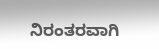ನಿರಂತರವಾಗಿ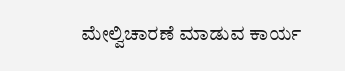ಮೇಲ್ವಿಚಾರಣೆ ಮಾಡುವ ಕಾರ್ಯ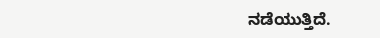ನಡೆಯುತ್ತಿದೆ.